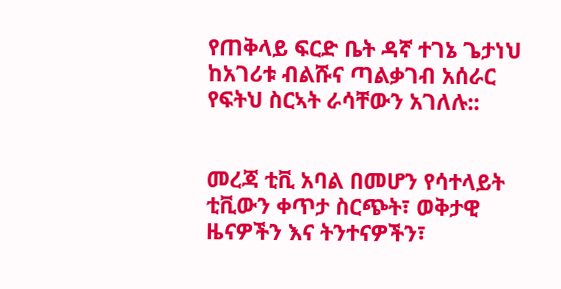የጠቅላይ ፍርድ ቤት ዳኛ ተገኔ ጌታነህ ከአገሪቱ ብልሹና ጣልቃገብ አሰራር የፍትህ ስርኣት ራሳቸውን አገለሉ::


መረጃ ቲቪ አባል በመሆን የሳተላይት ቲቪውን ቀጥታ ስርጭት፣ ወቅታዊ ዜናዎችን እና ትንተናዎችን፣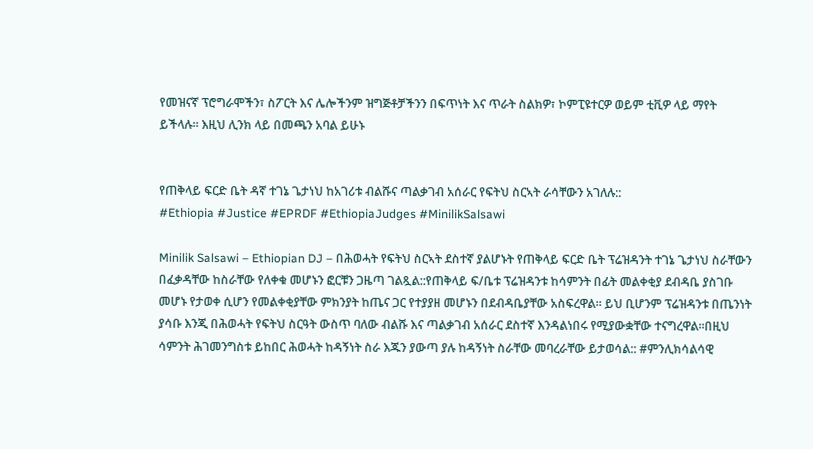የመዝናኛ ፕሮግራሞችን፣ ስፖርት እና ሌሎችንም ዝግጅቶቻችንን በፍጥነት እና ጥራት ስልክዎ፣ ኮምፒዩተርዎ ወይም ቲቪዎ ላይ ማየት ይችላሉ። እዚህ ሊንክ ላይ በመጫን አባል ይሁኑ


የጠቅላይ ፍርድ ቤት ዳኛ ተገኔ ጌታነህ ከአገሪቱ ብልሹና ጣልቃገብ አሰራር የፍትህ ስርኣት ራሳቸውን አገለሉ::
#Ethiopia #Justice #EPRDF #EthiopiaJudges #MinilikSalsawi

Minilik Salsawi – Ethiopian DJ – በሕወሓት የፍትህ ስርኣት ደስተኛ ያልሆኑት የጠቅላይ ፍርድ ቤት ፕሬዝዳንት ተገኔ ጌታነህ ስራቸውን በፈቃዳቸው ከስራቸው የለቀቁ መሆኑን ፎርቹን ጋዜጣ ገልጿል::የጠቅላይ ፍ/ቤቱ ፕሬዝዳንቱ ከሳምንት በፊት መልቀቂያ ደብዳቤ ያስገቡ መሆኑ የታወቀ ሲሆን የመልቀቂያቸው ምክንያት ከጤና ጋር የተያያዘ መሆኑን በደብዳቤያቸው አስፍረዋል። ይህ ቢሆንም ፕሬዝዳንቱ በጤንነት ያሳቡ እንጂ በሕወሓት የፍትህ ስርዓት ውስጥ ባለው ብልሹ እና ጣልቃገብ አሰራር ደስተኛ እንዳልነበሩ የሚያውቋቸው ተናግረዋል።በዚህ ሳምንት ሕገመንግስቱ ይከበር ሕወሓት ከዳኝነት ስራ እጁን ያውጣ ያሉ ከዳኝነት ስራቸው መባረራቸው ይታወሳል:: #ምንሊክሳልሳዊ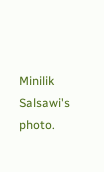Minilik Salsawi's photo.